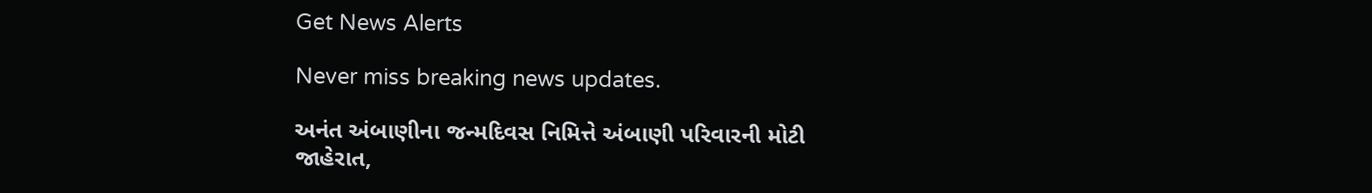Get News Alerts

Never miss breaking news updates.

અનંત અંબાણીના જન્મદિવસ નિમિત્તે અંબાણી પરિવારની મોટી જાહેરાત,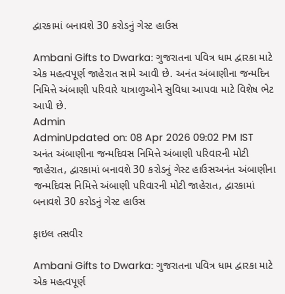દ્વારકામાં બનાવશે 30 કરોડનું ગેસ્ટ હાઉસ

Ambani Gifts to Dwarka: ગુજરાતના પવિત્ર ધામ દ્વારકા માટે એક મહત્વપૂર્ણ જાહેરાત સામે આવી છે. અનંત અંબાણીના જન્મદિન નિમિત્તે અંબાણી પરિવારે યાત્રાળુઓને સુવિધા આપવા માટે વિશેષ ભેટ આપી છે.
Admin
AdminUpdated on: 08 Apr 2026 09:02 PM IST
અનંત અંબાણીના જન્મદિવસ નિમિત્તે અંબાણી પરિવારની મોટી જાહેરાત, દ્વારકામાં બનાવશે 30 કરોડનું ગેસ્ટ હાઉસઅનંત અંબાણીના જન્મદિવસ નિમિત્તે અંબાણી પરિવારની મોટી જાહેરાત, દ્વારકામાં બનાવશે 30 કરોડનું ગેસ્ટ હાઉસ

ફાઇલ તસવીર

Ambani Gifts to Dwarka: ગુજરાતના પવિત્ર ધામ દ્વારકા માટે એક મહત્વપૂર્ણ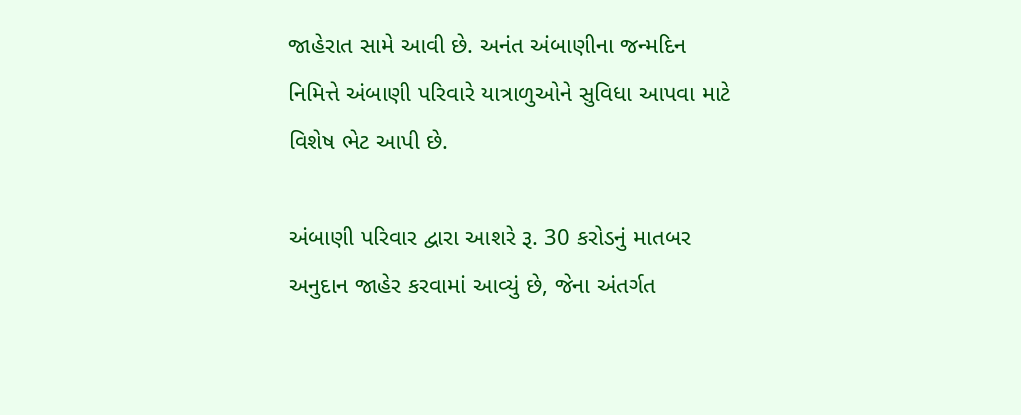જાહેરાત સામે આવી છે. અનંત અંબાણીના જન્મદિન નિમિત્તે અંબાણી પરિવારે યાત્રાળુઓને સુવિધા આપવા માટે વિશેષ ભેટ આપી છે.

અંબાણી પરિવાર દ્વારા આશરે રૂ. 30 કરોડનું માતબર અનુદાન જાહેર કરવામાં આવ્યું છે, જેના અંતર્ગત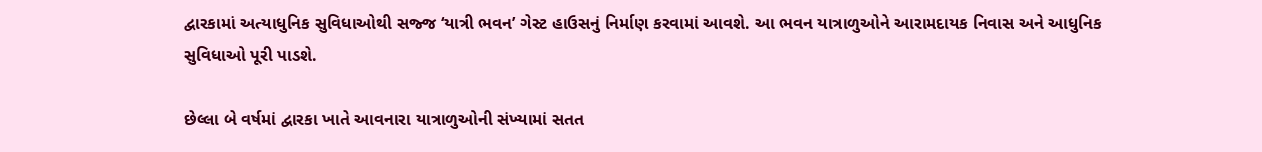દ્વારકામાં અત્યાધુનિક સુવિધાઓથી સજ્જ ‘યાત્રી ભવન’ ગેસ્ટ હાઉસનું નિર્માણ કરવામાં આવશે. આ ભવન યાત્રાળુઓને આરામદાયક નિવાસ અને આધુનિક સુવિધાઓ પૂરી પાડશે.

છેલ્લા બે વર્ષમાં દ્વારકા ખાતે આવનારા યાત્રાળુઓની સંખ્યામાં સતત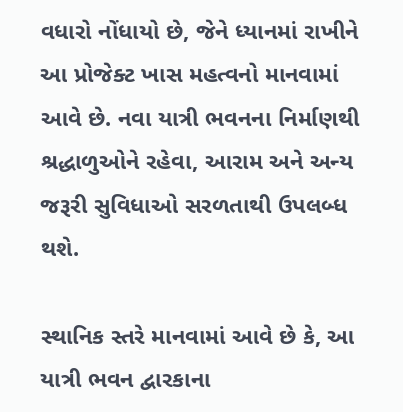વધારો નોંધાયો છે, જેને ધ્યાનમાં રાખીને આ પ્રોજેક્ટ ખાસ મહત્વનો માનવામાં આવે છે. નવા યાત્રી ભવનના નિર્માણથી શ્રદ્ધાળુઓને રહેવા, આરામ અને અન્ય જરૂરી સુવિધાઓ સરળતાથી ઉપલબ્ધ થશે.

સ્થાનિક સ્તરે માનવામાં આવે છે કે, આ યાત્રી ભવન દ્વારકાના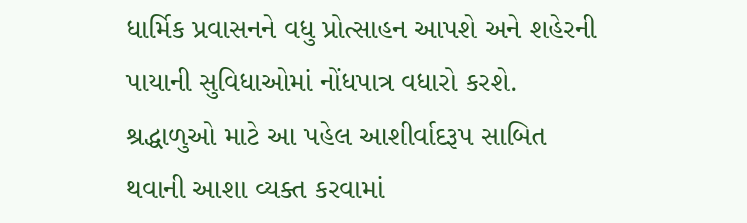ધાર્મિક પ્રવાસનને વધુ પ્રોત્સાહન આપશે અને શહેરની પાયાની સુવિધાઓમાં નોંધપાત્ર વધારો કરશે. શ્રદ્ધાળુઓ માટે આ પહેલ આશીર્વાદરૂપ સાબિત થવાની આશા વ્યક્ત કરવામાં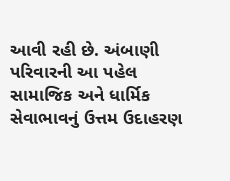આવી રહી છે. અંબાણી પરિવારની આ પહેલ સામાજિક અને ધાર્મિક સેવાભાવનું ઉત્તમ ઉદાહરણ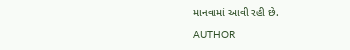માનવામાં આવી રહી છે.

AUTHOR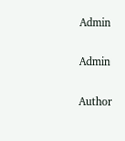Admin

Admin

Author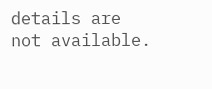details are not available.